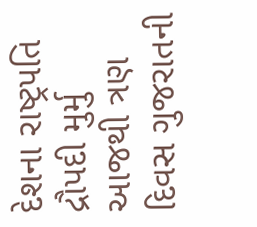દેશના રાષ્ટ્રપતિ દ્રૌપદી મુર્મુ આજથી ત્રણ દિવસ ગુજરાતની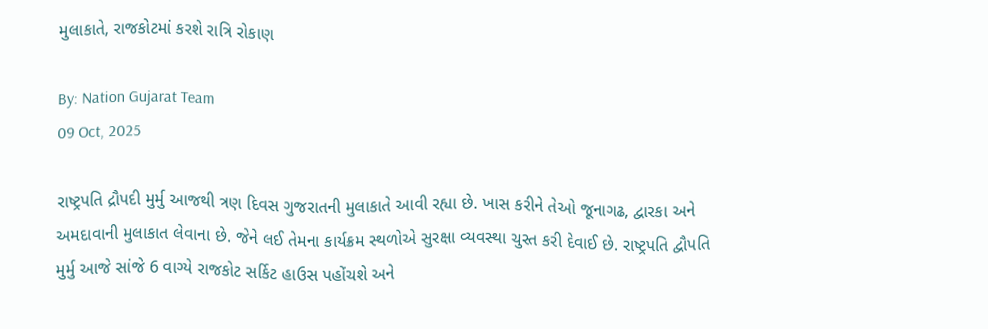મુલાકાતે, રાજકોટમાં કરશે રાત્રિ રોકાણ

By: Nation Gujarat Team
09 Oct, 2025

રાષ્ટ્રપતિ દ્રૌપદી મુર્મુ આજથી ત્રણ દિવસ ગુજરાતની મુલાકાતે આવી રહ્યા છે. ખાસ કરીને તેઓ જૂનાગઢ, દ્વારકા અને અમદાવાની મુલાકાત લેવાના છે. જેને લઈ તેમના કાર્યક્રમ સ્થળોએ સુરક્ષા વ્યવસ્થા ચુસ્ત કરી દેવાઈ છે. રાષ્ટ્રપતિ દ્વૌપતિ મુર્મુ આજે સાંજે 6 વાગ્યે રાજકોટ સર્કિટ હાઉસ પહોંચશે અને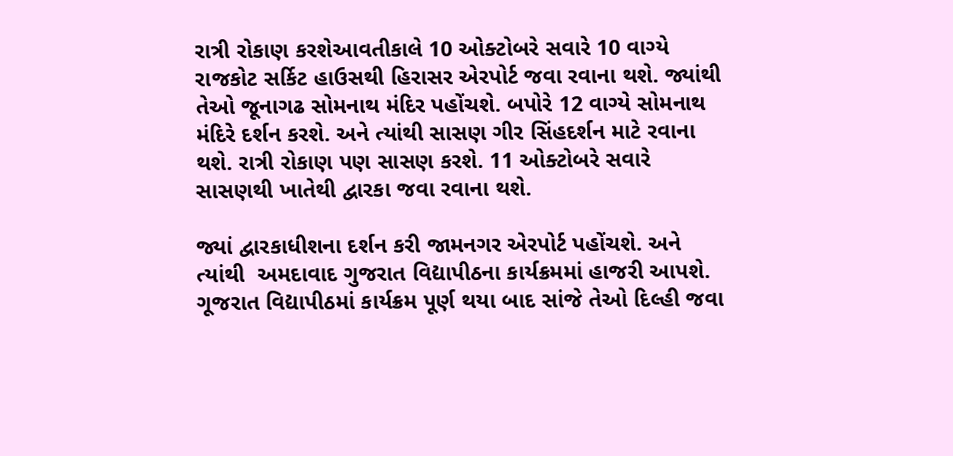રાત્રી રોકાણ કરશેઆવતીકાલે 10 ઓક્ટોબરે સવારે 10 વાગ્યે રાજકોટ સર્કિટ હાઉસથી હિરાસર એરપોર્ટ જવા રવાના થશે. જ્યાંથી તેઓ જૂનાગઢ સોમનાથ મંદિર પહોંચશે. બપોરે 12 વાગ્યે સોમનાથ મંદિરે દર્શન કરશે. અને ત્યાંથી સાસણ ગીર સિંહદર્શન માટે રવાના થશે. રાત્રી રોકાણ પણ સાસણ કરશે. 11 ઓક્ટોબરે સવારે સાસણથી ખાતેથી દ્વારકા જવા રવાના થશે.

જ્યાં દ્વારકાધીશના દર્શન કરી જામનગર એરપોર્ટ પહોંચશે. અને ત્યાંથી  અમદાવાદ ગુજરાત વિદ્યાપીઠના કાર્યક્રમમાં હાજરી આપશે. ગૂજરાત વિદ્યાપીઠમાં કાર્યક્રમ પૂર્ણ થયા બાદ સાંજે તેઓ દિલ્હી જવા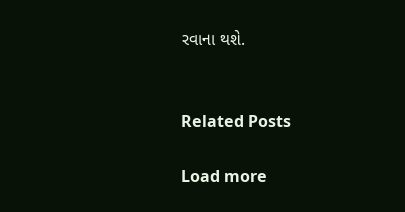રવાના થશે.


Related Posts

Load more